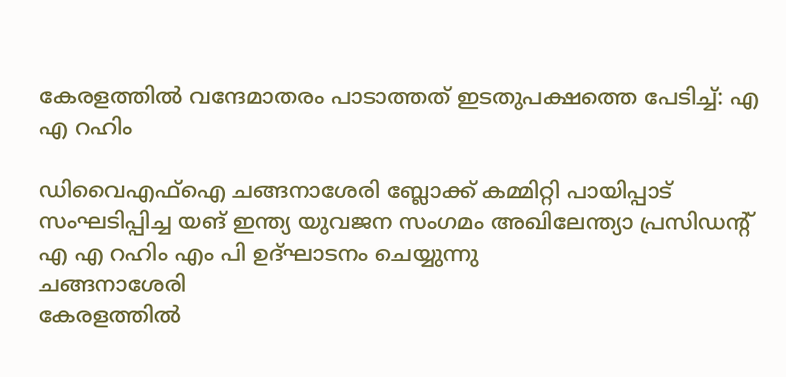കേരളത്തിൽ വന്ദേമാതരം പാടാത്തത് ഇടതുപക്ഷത്തെ പേടിച്ച്: എ എ റഹിം

ഡിവൈഎഫ്ഐ ചങ്ങനാശേരി ബ്ലോക്ക് കമ്മിറ്റി പായിപ്പാട് സംഘടിപ്പിച്ച യങ് ഇന്ത്യ യുവജന സംഗമം അഖിലേന്ത്യാ പ്രസിഡന്റ് എ എ റഹിം എം പി ഉദ്ഘാടനം ചെയ്യുന്നു
ചങ്ങനാശേരി
കേരളത്തിൽ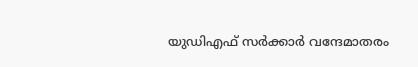യുഡിഎഫ് സർക്കാർ വന്ദേമാതരം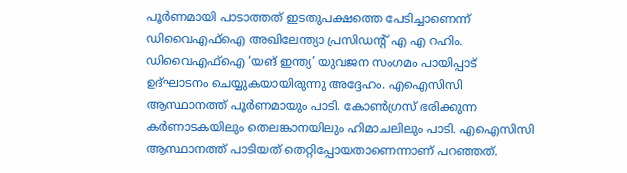പൂർണമായി പാടാത്തത് ഇടതുപക്ഷത്തെ പേടിച്ചാണെന്ന് ഡിവൈഎഫ്ഐ അഖിലേന്ത്യാ പ്രസിഡന്റ് എ എ റഹിം. ഡിവൈഎഫ്ഐ ‘യങ് ഇന്ത്യ’ യുവജന സംഗമം പായിപ്പാട് ഉദ്ഘാടനം ചെയ്യുകയായിരുന്നു അദ്ദേഹം. എഐസിസി ആസ്ഥാനത്ത് പൂർണമായും പാടി. കോൺഗ്രസ് ഭരിക്കുന്ന കർണാടകയിലും തെലങ്കാനയിലും ഹിമാചലിലും പാടി. എഐസിസി ആസ്ഥാനത്ത് പാടിയത് തെറ്റിപ്പോയതാണെന്നാണ് പറഞ്ഞത്.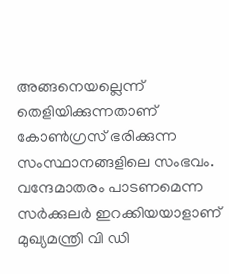അങ്ങനെയല്ലെന്ന് തെളിയിക്കുന്നതാണ് കോൺഗ്രസ് ഭരിക്കുന്ന സംസ്ഥാനങ്ങളിലെ സംഭവം. വന്ദേമാതരം പാടണമെന്ന സർക്കുലർ ഇറക്കിയയാളാണ് മുഖ്യമന്ത്രി വി ഡി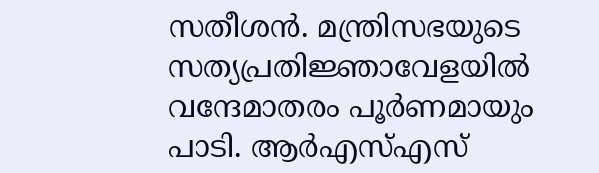സതീശൻ. മന്ത്രിസഭയുടെ സത്യപ്രതിജ്ഞാവേളയിൽ വന്ദേമാതരം പൂർണമായും പാടി. ആർഎസ്എസ്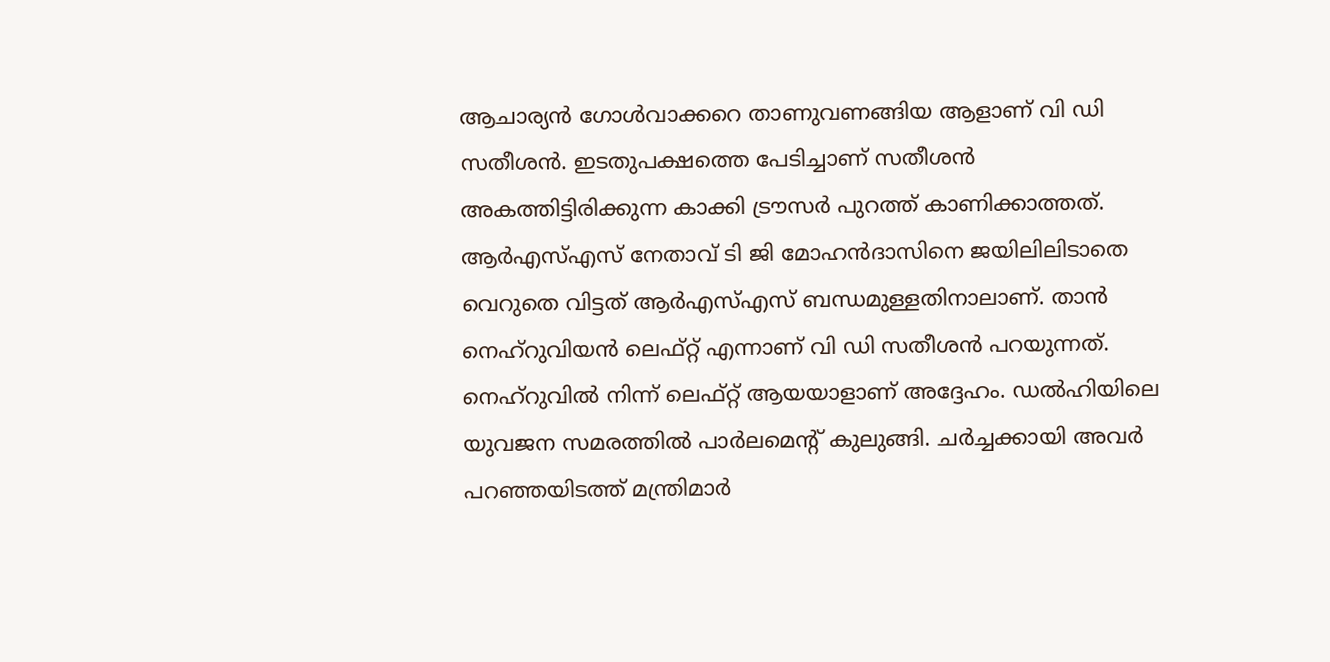ആചാര്യൻ ഗോൾവാക്കറെ താണുവണങ്ങിയ ആളാണ് വി ഡി സതീശൻ. ഇടതുപക്ഷത്തെ പേടിച്ചാണ് സതീശൻ അകത്തിട്ടിരിക്കുന്ന കാക്കി ട്രൗസർ പുറത്ത് കാണിക്കാത്തത്. ആർഎസ്എസ് നേതാവ് ടി ജി മോഹൻദാസിനെ ജയിലിലിടാതെ വെറുതെ വിട്ടത് ആർഎസ്എസ് ബന്ധമുള്ളതിനാലാണ്. താൻ നെഹ്റുവിയൻ ലെഫ്റ്റ് എന്നാണ് വി ഡി സതീശൻ പറയുന്നത്. നെഹ്റുവിൽ നിന്ന് ലെഫ്റ്റ് ആയയാളാണ് അദ്ദേഹം. ഡൽഹിയിലെ യുവജന സമരത്തിൽ പാർലമെന്റ് കുലുങ്ങി. ചർച്ചക്കായി അവർ പറഞ്ഞയിടത്ത് മന്ത്രിമാർ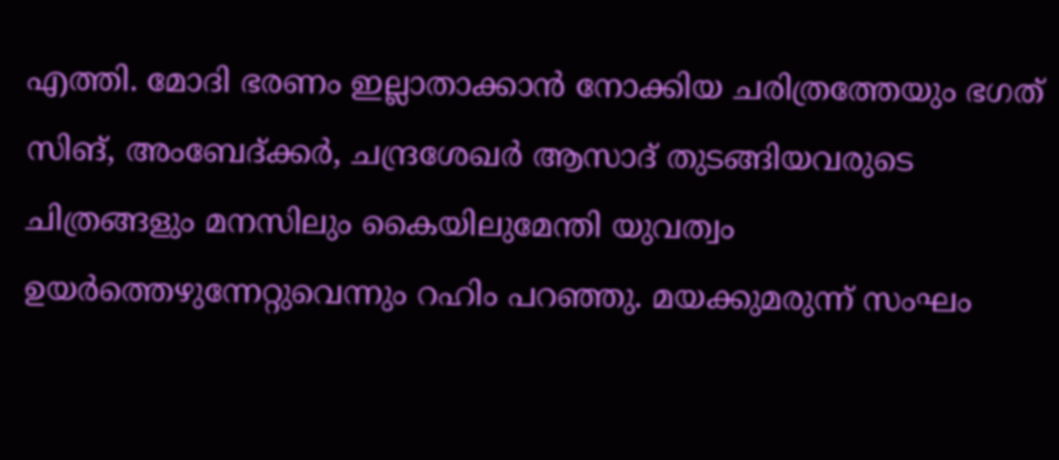എത്തി. മോദി ഭരണം ഇല്ലാതാക്കാൻ നോക്കിയ ചരിത്രത്തേയും ഭഗത് സിങ്, അംബേദ്ക്കർ, ചന്ദ്രശേഖർ ആസാദ് തുടങ്ങിയവരുടെ ചിത്രങ്ങളും മനസിലും കൈയിലുമേന്തി യുവത്വം ഉയർത്തെഴുന്നേറ്റുവെന്നും റഹിം പറഞ്ഞു. മയക്കുമരുന്ന് സംഘം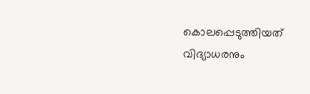കൊലപ്പെടുത്തിയത് വിദ്യാധരനും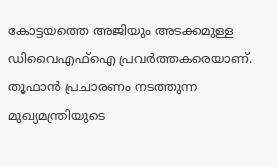കോട്ടയത്തെ അജിയും അടക്കമുള്ള ഡിവൈഎഫ്ഐ പ്രവർത്തകരെയാണ്. തൂഫാൻ പ്രചാരണം നടത്തുന്ന മുഖ്യമന്ത്രിയുടെ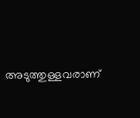അടുത്തുള്ളവരാണ്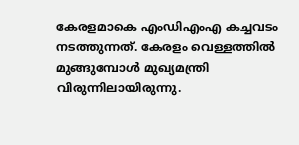കേരളമാകെ എംഡിഎംഎ കച്ചവടം നടത്തുന്നത്. കേരളം വെള്ളത്തിൽ മുങ്ങുമ്പോൾ മുഖ്യമന്ത്രി വിരുന്നിലായിരുന്നു.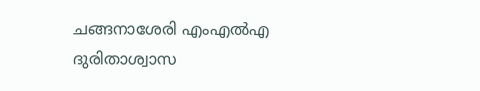ചങ്ങനാശേരി എംഎൽഎ ദുരിതാശ്വാസ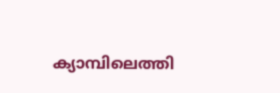ക്യാമ്പിലെത്തി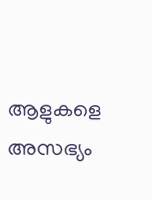ആളുകളെ അസഭ്യം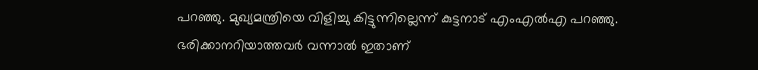പറഞ്ഞു. മുഖ്യമന്ത്രിയെ വിളിച്ചു കിട്ടുന്നില്ലെന്ന് കുട്ടനാട് എംഎൽഎ പറഞ്ഞു. ഭരിക്കാനറിയാത്തവർ വന്നാൽ ഇതാണ്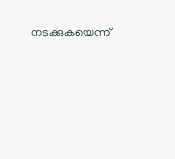നടക്കുകയെന്ന്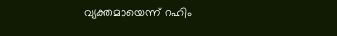വ്യക്തമായെന്ന് റഹിം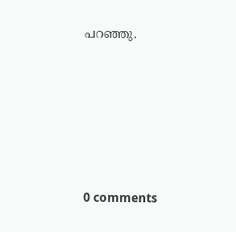പറഞ്ഞു.









0 comments